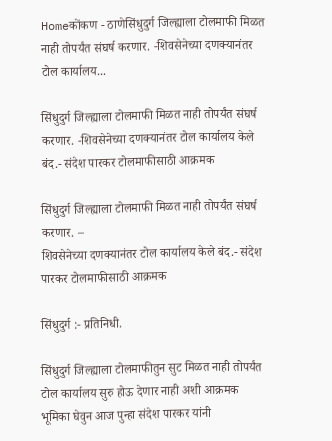Homeकोंकण - ठाणेसिंधुदुर्ग जिल्ह्याला टोलमाफी मिळत नाही तोपर्यंत संघर्ष करणार. -शिवसेनेच्या दणक्यानंतर टोल कार्यालय...

सिंधुदुर्ग जिल्ह्याला टोलमाफी मिळत नाही तोपर्यंत संघर्ष करणार. -शिवसेनेच्या दणक्यानंतर टोल कार्यालय केले बंद.- संदेश पारकर टोलमाफीसाठी आक्रमक

सिंधुदुर्ग जिल्ह्याला टोलमाफी मिळत नाही तोपर्यंत संघर्ष करणार. –
शिवसेनेच्या दणक्यानंतर टोल कार्यालय केले बंद.- संदेश पारकर टोलमाफीसाठी आक्रमक

सिंधुदुर्ग :- प्रतिनिधी.

सिंधुदुर्ग जिल्ह्याला टोलमाफीतुन सुट मिळत नाही तोपर्यंत टोल कार्यालय सुरु होऊ देणार नाही अशी आक्रमक भूमिका घेवुन आज पुन्हा संदेश पारकर यांनी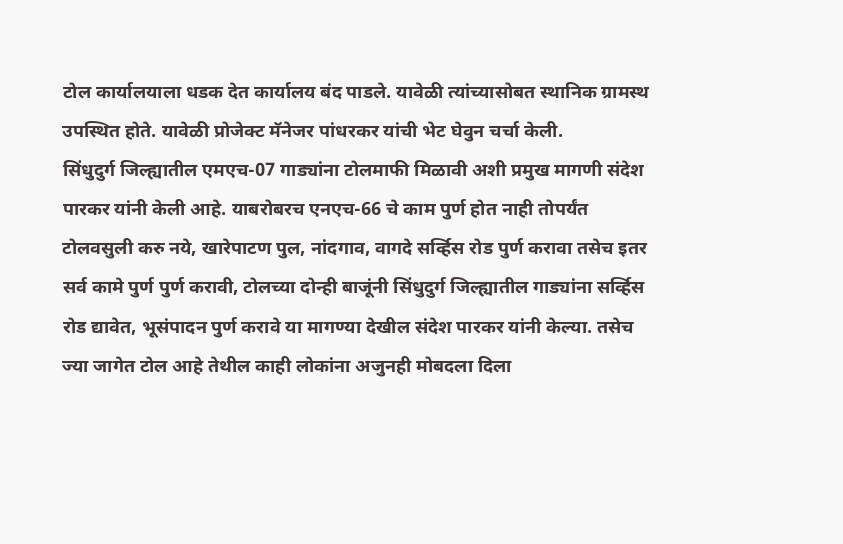टोल कार्यालयाला धडक देत कार्यालय बंद पाडले. यावेळी त्यांच्यासोबत स्थानिक ग्रामस्थ उपस्थित होते. यावेळी प्रोजेक्ट मॅनेजर पांधरकर यांची भेट घेवुन चर्चा केली.
सिंधुदुर्ग जिल्ह्यातील एमएच-07 गाड्यांना टोलमाफी मिळावी अशी प्रमुख मागणी संदेश पारकर यांनी केली आहे. याबरोबरच एनएच-66 चे काम पुर्ण होत नाही तोपर्यंत टोलवसुली करु नये, खारेपाटण पुल, नांदगाव, वागदे सर्व्हिस रोड पुर्ण करावा तसेच इतर सर्व कामे पुर्ण पुर्ण करावी, टोलच्या दोन्ही बाजूंनी सिंधुदुर्ग जिल्ह्यातील गाड्यांना सर्व्हिस रोड द्यावेत, भूसंपादन पुर्ण करावे या मागण्या देखील संदेश पारकर यांनी केल्या. तसेच ज्या जागेत टोल आहे तेथील काही लोकांना अजुनही मोबदला दिला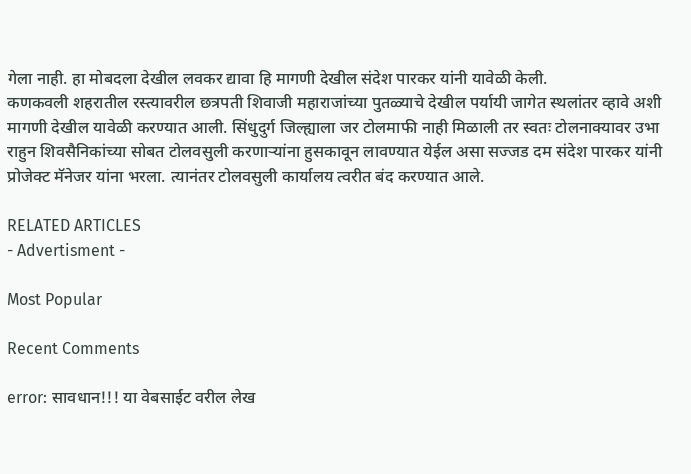गेला नाही. हा मोबदला देखील लवकर द्यावा हि मागणी देखील संदेश पारकर यांनी यावेळी केली.
कणकवली शहरातील रस्त्यावरील छत्रपती शिवाजी महाराजांच्या पुतळ्याचे देखील पर्यायी जागेत स्थलांतर व्हावे अशी मागणी देखील यावेळी करण्यात आली. सिंधुदुर्ग जिल्ह्याला जर टोलमाफी नाही मिळाली तर स्वतः टोलनाक्यावर उभा राहुन शिवसैनिकांच्या सोबत टोलवसुली करणाऱ्यांना हुसकावून लावण्यात येईल असा सज्जड दम संदेश पारकर यांनी प्रोजेक्ट मॅनेजर यांना भरला. त्यानंतर टोलवसुली कार्यालय त्वरीत बंद करण्यात आले.

RELATED ARTICLES
- Advertisment -

Most Popular

Recent Comments

error: सावधान!!! या वेबसाईट वरील लेख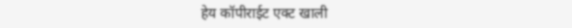हेय कॉपीराईट एक्ट खाली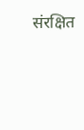संरक्षित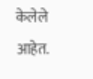केलेले आहेत.